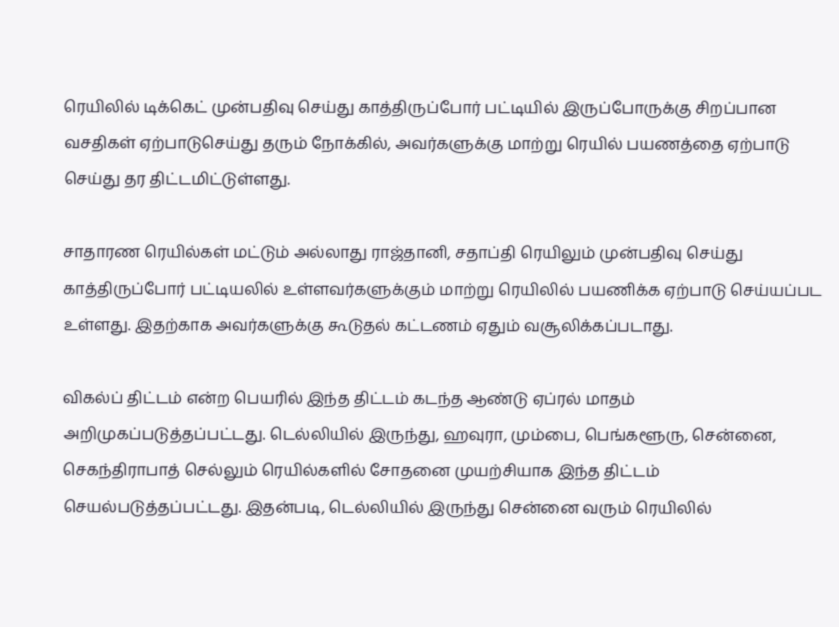ரெயிலில் டிக்கெட் முன்பதிவு செய்து காத்திருப்போர் பட்டியில் இருப்போருக்கு சிறப்பான வசதிகள் ஏற்பாடுசெய்து தரும் நோக்கில், அவர்களுக்கு மாற்று ரெயில் பயணத்தை ஏற்பாடு செய்து தர திட்டமிட்டுள்ளது.

சாதாரண ரெயில்கள் மட்டும் அல்லாது ராஜ்தானி, சதாப்தி ரெயிலும் முன்பதிவு செய்து காத்திருப்போர் பட்டியலில் உள்ளவர்களுக்கும் மாற்று ரெயிலில் பயணிக்க ஏற்பாடு செய்யப்பட உள்ளது. இதற்காக அவர்களுக்கு கூடுதல் கட்டணம் ஏதும் வசூலிக்கப்படாது.

விகல்ப் திட்டம் என்ற பெயரில் இந்த திட்டம் கடந்த ஆண்டு ஏப்ரல் மாதம் அறிமுகப்படுத்தப்பட்டது. டெல்லியில் இருந்து, ஹவுரா, மும்பை, பெங்களூரு, சென்னை, செகந்திராபாத் செல்லும் ரெயில்களில் சோதனை முயற்சியாக இந்த திட்டம் செயல்படுத்தப்பட்டது. இதன்படி, டெல்லியில் இருந்து சென்னை வரும் ரெயிலில்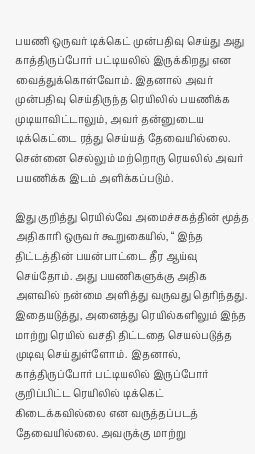பயணி ஒருவர் டிக்கெட் முன்பதிவு செய்து அது காத்திருப்போர் பட்டியலில் இருக்கிறது என வைத்துக்கொள்வோம். இதனால் அவர் முன்பதிவு செய்திருந்த ரெயிலில் பயணிக்க முடியாவிட்டாலும், அவர் தன்னுடைய டிக்கெட்டை ரத்து செய்யத் தேவையில்லை. சென்னை செல்லும் மற்றொரு ரெயலில் அவர் பயணிக்க இடம் அளிக்கப்படும்.

இது குறித்து ரெயில்வே அமைச்சகத்தின் மூத்த அதிகாரி ஒருவர் கூறுகையில், “ இந்த திட்டத்தின் பயன்பாட்டை தீர ஆய்வு செய்தோம். அது பயணிகளுக்கு அதிக அளவில் நன்மை அளித்து வருவது தெரிந்தது. இதையடுத்து, அனைத்து ரெயில்களிலும் இந்த மாற்று ரெயில் வசதி திட்டதை செயல்படுத்த முடிவு செய்துள்ளோம். இதனால், காத்திருப்போர் பட்டியலில் இருப்போர் குறிப்பிட்ட ரெயிலில் டிக்கெட் கிடைக்கவில்லை என வருத்தப்படத் தேவையில்லை. அவருக்கு மாற்று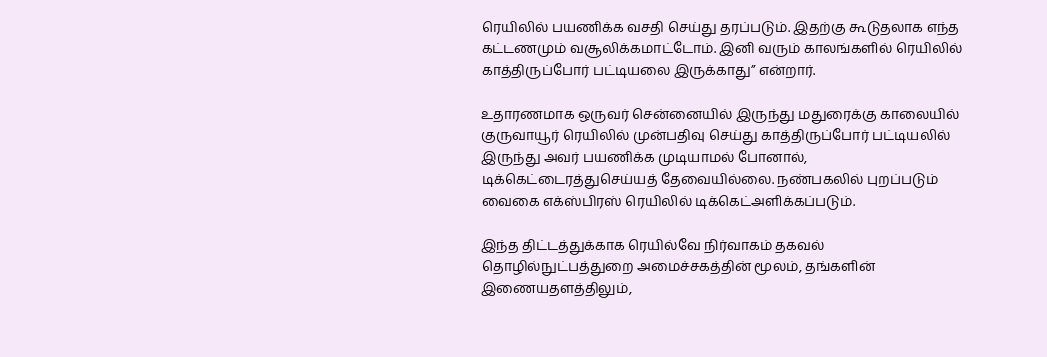ரெயிலில் பயணிக்க வசதி செய்து தரப்படும். இதற்கு கூடுதலாக எந்த கட்டணமும் வசூலிக்கமாட்டோம். இனி வரும் காலங்களில் ரெயிலில் காத்திருப்போர் பட்டியலை இருக்காது” என்றார்.

உதாரணமாக ஒருவர் சென்னையில் இருந்து மதுரைக்கு காலையில் குருவாயூர் ரெயிலில் முன்பதிவு செய்து காத்திருப்போர் பட்டியலில் இருந்து அவர் பயணிக்க முடியாமல் போனால், டிக்கெட்டைரத்துசெய்யத் தேவையில்லை. நண்பகலில் புறப்படும் வைகை எக்ஸ்பிரஸ் ரெயிலில் டிக்கெட்அளிக்கப்படும்.

இந்த திட்டத்துக்காக ரெயில்வே நிர்வாகம் தகவல் தொழில்நுட்பத்துறை அமைச்சகத்தின் மூலம், தங்களின் இணையதளத்திலும்,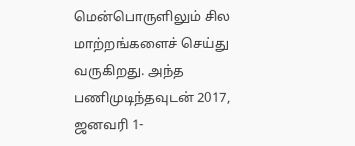மென்பொருளிலும் சில மாற்றங்களைச் செய்து வருகிறது. அந்த பணிமுடிந்தவுடன் 2017, ஜனவரி 1-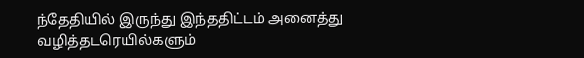ந்தேதியில் இருந்து இந்ததிட்டம் அனைத்து வழித்தடரெயில்களும்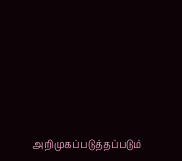அறிமுகப்படுத்தப்படும்